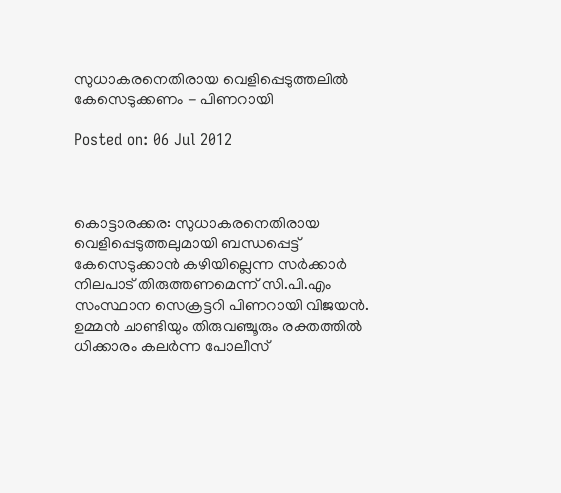സുധാകരനെതിരായ വെളിപ്പെടുത്തലില്‍ കേസെടുക്കണം - പിണറായി

Posted on: 06 Jul 2012



കൊട്ടാരക്കര: സുധാകരനെതിരായ വെളിപ്പെടുത്തലുമായി ബന്ധപ്പെട്ട് കേസെടുക്കാന്‍ കഴിയില്ലെന്ന സര്‍ക്കാര്‍ നിലപാട് തിരുത്തണമെന്ന് സി.പി.എം സംസ്ഥാന സെക്രട്ടറി പിണറായി വിജയന്‍. ഉമ്മന്‍ ചാണ്ടിയും തിരുവഞ്ചൂരും രക്തത്തില്‍ ധിക്കാരം കലര്‍ന്ന പോലീസ്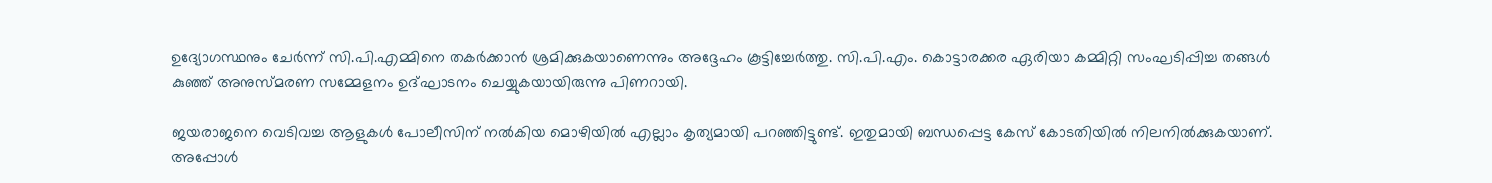ഉദ്യോഗസ്ഥനും ചേര്‍ന്ന് സി.പി.എമ്മിനെ തകര്‍ക്കാന്‍ ശ്രമിക്കുകയാണെന്നും അദ്ദേഹം കൂട്ടിച്ചേര്‍ത്തു. സി.പി.എം. കൊട്ടാരക്കര ഏരിയാ കമ്മിറ്റി സംഘടിപ്പിച്ച തങ്ങള്‍ കുഞ്ഞ് അനുസ്മരണ സമ്മേളനം ഉദ്ഘാടനം ചെയ്യുകയായിരുന്നു പിണറായി.

ജയരാജനെ വെടിവച്ച ആളുകള്‍ പോലീസിന് നല്‍കിയ മൊഴിയില്‍ എല്ലാം കൃത്യമായി പറഞ്ഞിട്ടുണ്ട്. ഇതുമായി ബന്ധപ്പെട്ട കേസ് കോടതിയില്‍ നിലനില്‍ക്കുകയാണ്. അപ്പോള്‍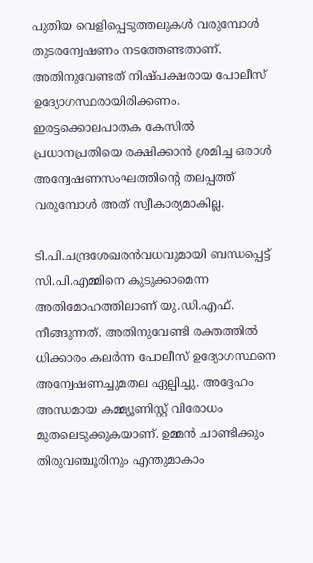പുതിയ വെളിപ്പെടുത്തലുകള്‍ വരുമ്പോള്‍ തുടരന്വേഷണം നടത്തേണ്ടതാണ്. അതിനുവേണ്ടത് നിഷ്പക്ഷരായ പോലീസ് ഉദ്യോഗസ്ഥരായിരിക്കണം. ഇരട്ടക്കൊലപാതക കേസില്‍ പ്രധാനപ്രതിയെ രക്ഷിക്കാന്‍ ശ്രമിച്ച ഒരാള്‍ അന്വേഷണസംഘത്തിന്റെ തലപ്പത്ത് വരുമ്പോള്‍ അത് സ്വീകാര്യമാകില്ല.

ടി.പി.ചന്ദ്രശേഖരന്‍വധവുമായി ബന്ധപ്പെട്ട് സി.പി.എമ്മിനെ കുടുക്കാമെന്ന അതിമോഹത്തിലാണ് യു.ഡി.എഫ്. നീങ്ങുന്നത്. അതിനുവേണ്ടി രക്തത്തില്‍ ധിക്കാരം കലര്‍ന്ന പോലീസ് ഉദ്യോഗസ്ഥനെ അന്വേഷണച്ചുമതല ഏല്പിച്ചു. അദ്ദേഹം അന്ധമായ കമ്മ്യൂണിസ്റ്റ് വിരോധം മുതലെടുക്കുകയാണ്. ഉമ്മന്‍ ചാണ്ടിക്കും തിരുവഞ്ചൂരിനും എന്തുമാകാം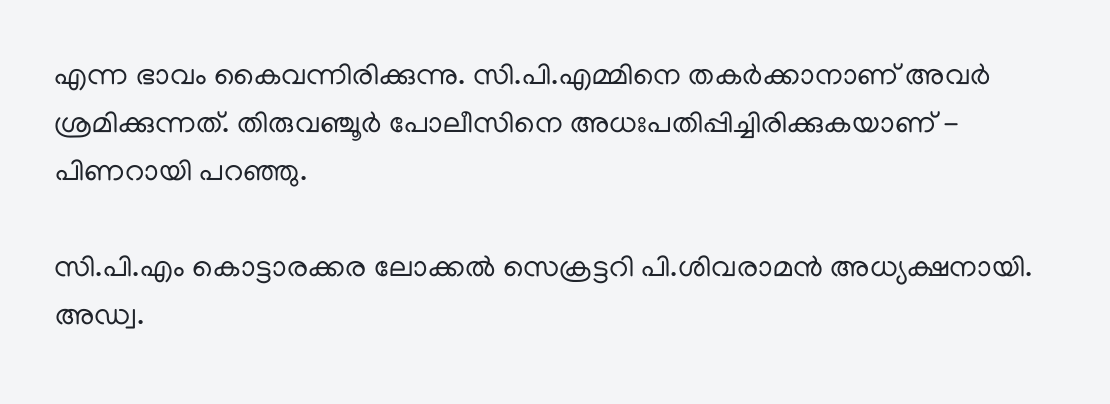എന്ന ഭാവം കൈവന്നിരിക്കുന്നു. സി.പി.എമ്മിനെ തകര്‍ക്കാനാണ് അവര്‍ ശ്രമിക്കുന്നത്. തിരുവഞ്ചൂര്‍ പോലീസിനെ അധഃപതിപ്പിച്ചിരിക്കുകയാണ് - പിണറായി പറഞ്ഞു.

സി.പി.എം കൊട്ടാരക്കര ലോക്കല്‍ സെക്രട്ടറി പി.ശിവരാമന്‍ അധ്യക്ഷനായി. അഡ്വ.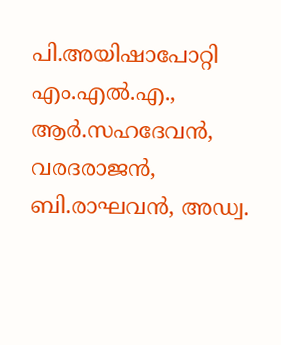പി.അയിഷാപോറ്റി എം.എല്‍.എ., ആര്‍.സഹദേവന്‍, വരദരാജന്‍, ബി.രാഘവന്‍, അഡ്വ.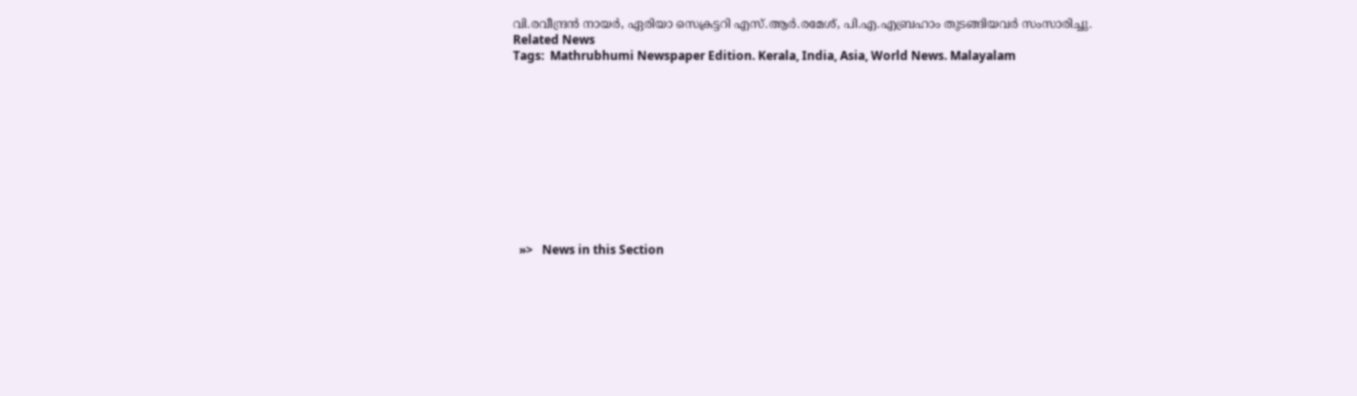വി.രവീന്ദ്രന്‍ നായര്‍, ഏരിയാ സെക്രട്ടറി എസ്.ആര്‍.രമേശ്, പി.എ.എബ്രഹാം തുടങ്ങിയവര്‍ സംസാരിച്ചു.
Related News
Tags:  Mathrubhumi Newspaper Edition. Kerala, India, Asia, World News. Malayalam











  »>   News in this Section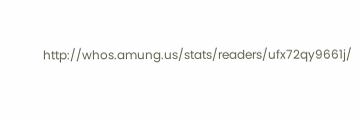http://whos.amung.us/stats/readers/ufx72qy9661j/